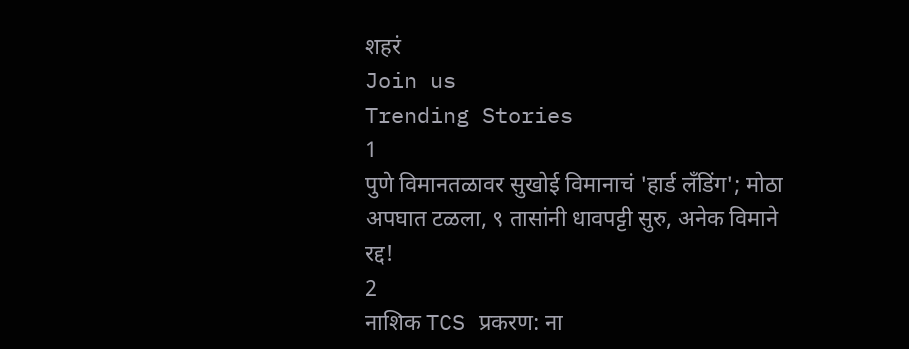शहरं
Join us
Trending Stories
1
पुणे विमानतळावर सुखोई विमानाचं 'हार्ड लँडिंग'; मोठा अपघात टळला, ९ तासांनी धावपट्टी सुरु, अनेक विमाने रद्द!
2
नाशिक TCS प्रकरण: ना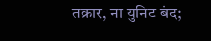तक्रार, ना युनिट बंद;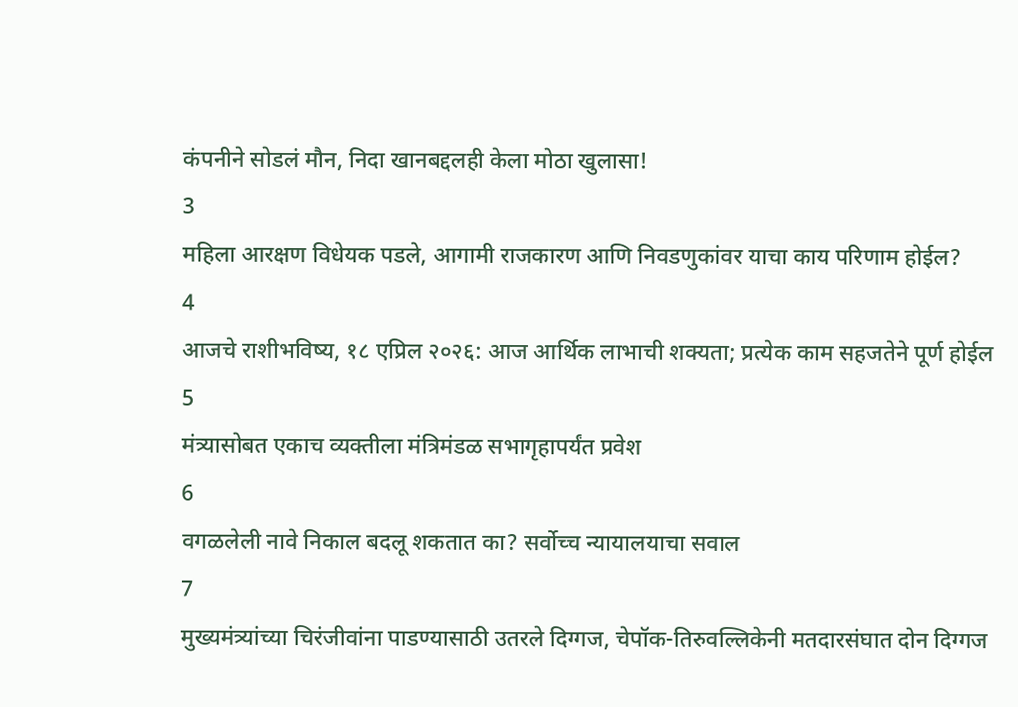कंपनीने सोडलं मौन, निदा खानबद्दलही केला मोठा खुलासा!
3
महिला आरक्षण विधेयक पडले, आगामी राजकारण आणि निवडणुकांवर याचा काय परिणाम होईल?
4
आजचे राशीभविष्य, १८ एप्रिल २०२६: आज आर्थिक लाभाची शक्यता; प्रत्येक काम सहजतेने पूर्ण होईल
5
मंत्र्यासोबत एकाच व्यक्तीला मंत्रिमंडळ सभागृहापर्यंत प्रवेश
6
वगळलेली नावे निकाल बदलू शकतात का? सर्वोच्च न्यायालयाचा सवाल
7
मुख्यमंत्र्यांच्या चिरंजीवांना पाडण्यासाठी उतरले दिग्गज, चेपॉक-तिरुवल्लिकेनी मतदारसंघात दोन दिग्गज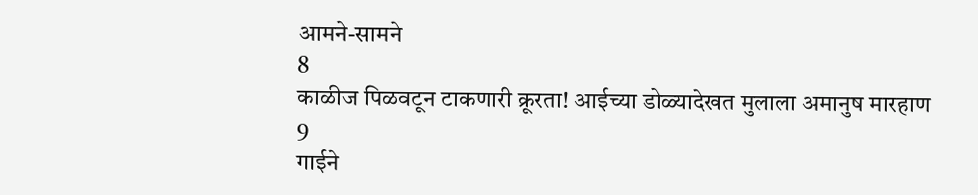आमने-सामने
8
काळीज पिळवटून टाकणारी क्रूरता! आईच्या डोळ्यादेखत मुलाला अमानुष मारहाण
9
गाईने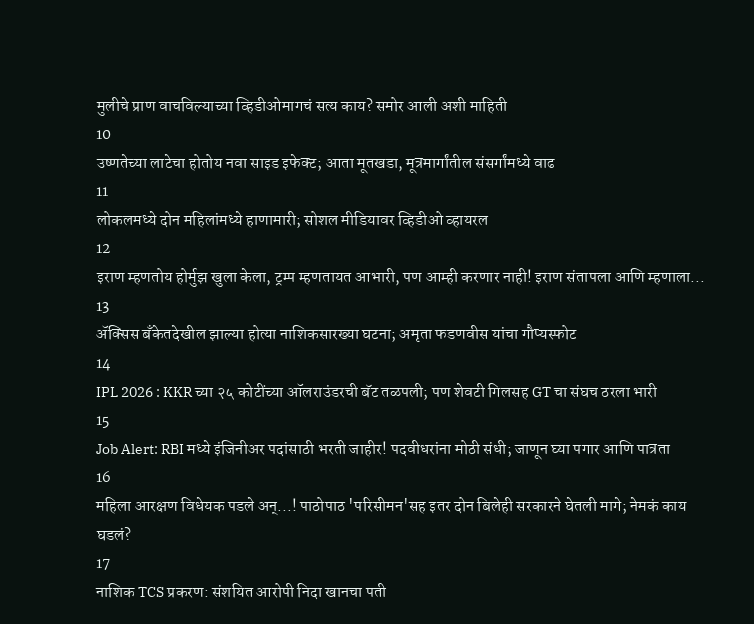मुलीचे प्राण वाचविल्याच्या व्हिडीओमागचं सत्य काय? समोर आली अशी माहिती
10
उष्णतेच्या लाटेचा होतोय नवा साइड इफेक्ट; आता मूतखडा, मूत्रमार्गांतील संसर्गांमध्ये वाढ
11
लोकलमध्ये दोन महिलांमध्ये हाणामारी; सोशल मीडियावर व्हिडीओ व्हायरल
12
इराण म्हणतोय होर्मुझ खुला केला, ट्रम्प म्हणतायत आभारी, पण आम्ही करणार नाही! इराण संतापला आणि म्हणाला...
13
ॲक्सिस बँकेतदेखील झाल्या होत्या नाशिकसारख्या घटना; अमृता फडणवीस यांचा गौप्यस्फोट
14
IPL 2026 : KKR च्या २५ कोटींच्या ऑलराउंडरची बॅट तळपली; पण शेवटी गिलसह GT चा संघच ठरला भारी
15
Job Alert: RBI मध्ये इंजिनीअर पदांसाठी भरती जाहीर! पदवीधरांना मोठी संधी; जाणून घ्या पगार आणि पात्रता
16
महिला आरक्षण विधेयक पडले अन्...! पाठोपाठ 'परिसीमन'सह इतर दोन बिलेही सरकारने घेतली मागे; नेमकं काय घडलं?
17
नाशिक TCS प्रकरण: संशयित आरोपी निदा खानचा पती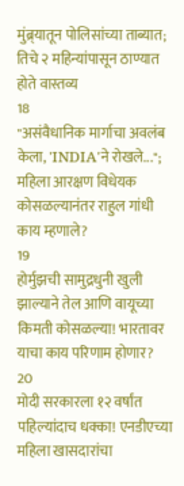मुंब्र्यातून पोलिसांच्या ताब्यात; तिचे २ महिन्यांपासून ठाण्यात होते वास्तव्य
18
"असंवैधानिक मार्गाचा अवलंब केला, 'INDIA'ने रोखले..."; महिला आरक्षण विधेयक कोसळल्यानंतर राहुल गांधी काय म्हणाले?
19
होर्मुझची सामुद्रधुनी खुली झाल्याने तेल आणि वायूच्या किमती कोसळल्या! भारतावर याचा काय परिणाम होणार?
20
मोदी सरकारला १२ वर्षांत पहिल्यांदाच धक्का! एनडीएच्या महिला खासदारांचा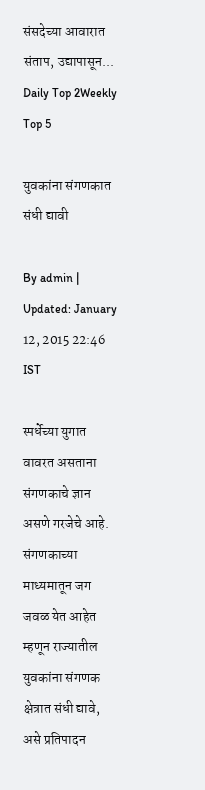संसदेच्या आवारात संताप, उद्यापासून...
Daily Top 2Weekly Top 5

युवकांना संगणकात संधी द्यावी

By admin | Updated: January 12, 2015 22:46 IST

स्पर्धेच्या युगात वावरत असताना संगणकाचे ज्ञान असणे गरजेचे आहे. संगणकाच्या माध्यमातून जग जवळ येत आहेत म्हणून राज्यातील युवकांना संगणक क्षेत्रात संधी द्यावे, असे प्रतिपादन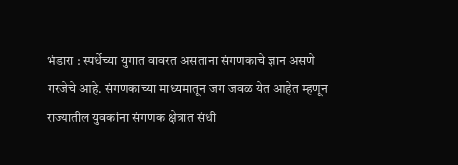भंडारा : स्पर्धेच्या युगात वावरत असताना संगणकाचे ज्ञान असणे गरजेचे आहे. संगणकाच्या माध्यमातून जग जवळ येत आहेत म्हणून राज्यातील युवकांना संगणक क्षेत्रात संधी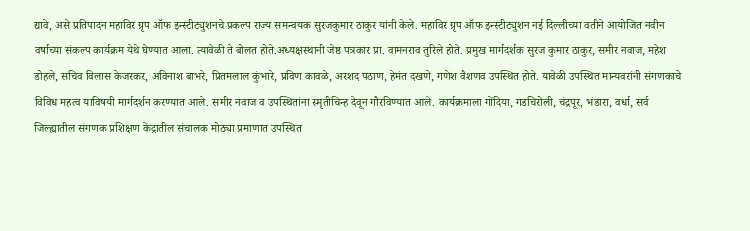द्यावे, असे प्रतिपादन महाविर ग्रृप ऑफ इन्स्टीट्युशनचे प्रकल्प राज्य समन्वयक सुरजकुमार ठाकुर यांनी केले. महाविर ग्रृप ऑफ इन्स्टीट्युशन नई दिल्लीच्या वतीने आयोजित नवीन वर्षाच्या संकल्प कार्यक्रम येथे घेण्यात आला. त्यावेळी ते बोलत होते.अध्यक्षस्थानी जेष्ठ पत्रकार प्रा. वामनराव तुरिले होते. प्रमुख मार्गदर्शक सुरज कुमार ठाकुर, समीर नवाज, महेश डोहले, सचिव विलास केजरकर, अविनाश बाभरे, प्रितमलाल कुंभारे, प्रविण कावळे, अरशद पठाण, हेमंत दखणे, गणेश वैशणव उपस्थित होते. यावेळी उपस्थित मान्यवरांनी संगणकाचे विविध महत्व याविषयी मार्गदर्शन करण्यात आले. समीर नवाज व उपस्थितांना स्मृतीचिन्ह देवून गौरविण्यात आले. कार्यक्रमाला गोंदिया, गडचिरोली, चंद्रपूर, भंडारा, वर्धा, सर्व जिल्ह्यातील संगणक प्रशिक्षण केंद्रातील संचालक मोठ्या प्रमाणात उपस्थित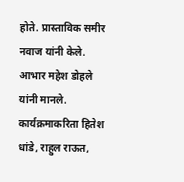होते. प्रास्ताविक समीर नवाज यांनी केले. आभार महेश डोहले यांनी मानले. कार्यक्रमाकरिता हितेश धांडे, राहुल राऊत,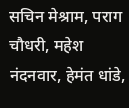सचिन मेश्राम, पराग चौधरी, महेश नंदनवार, हेमंत धांडे,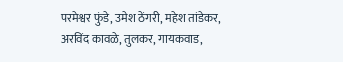परमेश्वर फुंडे, उमेश ठेंगरी, महेश तांडेकर, अरविंद कावळे, तुलकर, गायकवाड,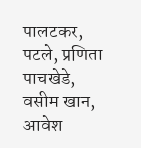पालटकर, पटले, प्रणिता पाचखेडे, वसीम खान, आवेश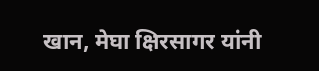खान, मेघा क्षिरसागर यांनी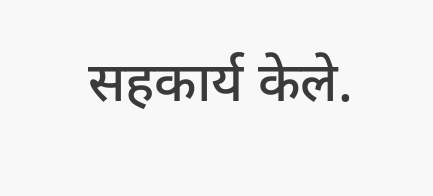सहकार्य केले.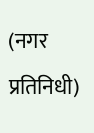(नगर प्रतिनिधी)